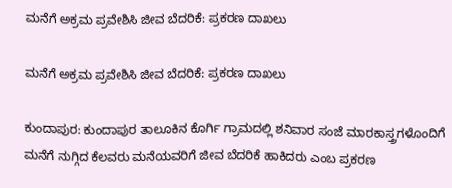ಮನೆಗೆ ಅಕ್ರಮ ಪ್ರವೇಶಿಸಿ ಜೀವ ಬೆದರಿಕೆ: ಪ್ರಕರಣ ದಾಖಲು

ಮನೆಗೆ ಅಕ್ರಮ ಪ್ರವೇಶಿಸಿ ಜೀವ ಬೆದರಿಕೆ: ಪ್ರಕರಣ ದಾಖಲು

ಕುಂದಾಪುರ: ಕುಂದಾಪುರ ತಾಲೂಕಿನ ಕೊರ್ಗಿ ಗ್ರಾಮದಲ್ಲಿ ಶನಿವಾರ ಸಂಜೆ ಮಾರಕಾಸ್ತ್ರಗಳೊಂದಿಗೆ ಮನೆಗೆ ನುಗ್ಗಿದ ಕೆಲವರು ಮನೆಯವರಿಗೆ ಜೀವ ಬೆದರಿಕೆ ಹಾಕಿದರು ಎಂಬ ಪ್ರಕರಣ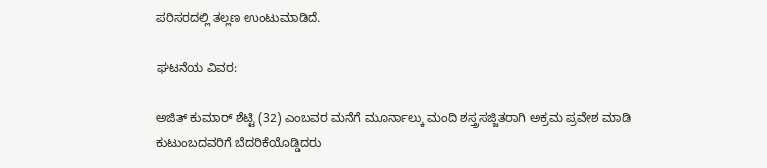ಪರಿಸರದಲ್ಲಿ ತಲ್ಲಣ ಉಂಟುಮಾಡಿದೆ.

ಘಟನೆಯ ವಿವರ:

ಅಜಿತ್ ಕುಮಾರ್ ಶೆಟ್ಟಿ (32) ಎಂಬವರ ಮನೆಗೆ ಮೂರ್ನಾಲ್ಕು ಮಂದಿ ಶಸ್ತ್ರಸಜ್ಜಿತರಾಗಿ ಅಕ್ರಮ ಪ್ರವೇಶ ಮಾಡಿ ಕುಟುಂಬದವರಿಗೆ ಬೆದರಿಕೆಯೊಡ್ಡಿದರು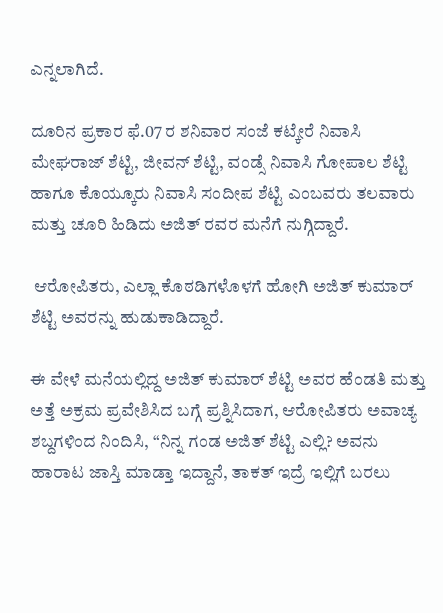ಎನ್ನಲಾಗಿದೆ.

ದೂರಿನ ಪ್ರಕಾರ ಫೆ.07 ರ ಶನಿವಾರ ಸಂಜೆ ಕಟ್ಕೇರೆ ನಿವಾಸಿ ಮೇಘರಾಜ್ ಶೆಟ್ಟಿ, ಜೀವನ್ ಶೆಟ್ಟಿ, ವಂಡ್ಸೆ ನಿವಾಸಿ ಗೋಪಾಲ ಶೆಟ್ಟಿ ಹಾಗೂ ಕೊಯ್ಕೂರು ನಿವಾಸಿ ಸಂದೀಪ ಶೆಟ್ಟಿ ಎಂಬವರು ತಲವಾರು ಮತ್ತು ಚೂರಿ ಹಿಡಿದು ಅಜಿತ್ ರವರ ಮನೆಗೆ ನುಗ್ಗಿದ್ದಾರೆ.

 ಆರೋಪಿತರು, ಎಲ್ಲಾ ಕೊಠಡಿಗಳೊಳಗೆ ಹೋಗಿ ಅಜಿತ್ ಕುಮಾರ್ ಶೆಟ್ಟಿ ಅವರನ್ನು ಹುಡುಕಾಡಿದ್ದಾರೆ.

ಈ ವೇಳೆ ಮನೆಯಲ್ಲಿದ್ದ ಅಜಿತ್ ಕುಮಾರ್ ಶೆಟ್ಟಿ ಅವರ ಹೆಂಡತಿ ಮತ್ತು ಅತ್ತೆ ಅಕ್ರಮ ಪ್ರವೇಶಿಸಿದ ಬಗ್ಗೆ ಪ್ರಶ್ನಿಸಿದಾಗ, ಆರೋಪಿತರು ಅವಾಚ್ಯ ಶಬ್ದಗಳಿಂದ ನಿಂದಿಸಿ, “ನಿನ್ನ ಗಂಡ ಅಜಿತ್ ಶೆಟ್ಟಿ ಎಲ್ಲಿ? ಅವನು ಹಾರಾಟ ಜಾಸ್ತಿ ಮಾಡ್ತಾ ಇದ್ದಾನೆ, ತಾಕತ್ ಇದ್ರೆ ಇಲ್ಲಿಗೆ ಬರಲು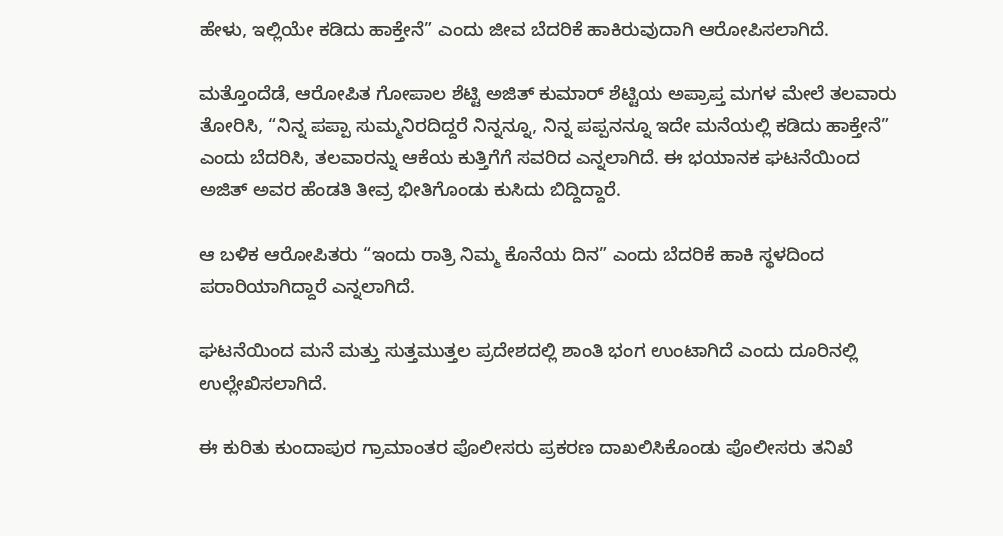ಹೇಳು, ಇಲ್ಲಿಯೇ ಕಡಿದು ಹಾಕ್ತೇನೆ” ಎಂದು ಜೀವ ಬೆದರಿಕೆ ಹಾಕಿರುವುದಾಗಿ ಆರೋಪಿಸಲಾಗಿದೆ.

ಮತ್ತೊಂದೆಡೆ, ಆರೋಪಿತ ಗೋಪಾಲ ಶೆಟ್ಟಿ ಅಜಿತ್ ಕುಮಾರ್ ಶೆಟ್ಟಿಯ ಅಪ್ರಾಪ್ತ ಮಗಳ ಮೇಲೆ ತಲವಾರು ತೋರಿಸಿ, “ನಿನ್ನ ಪಪ್ಪಾ ಸುಮ್ಮನಿರದಿದ್ದರೆ ನಿನ್ನನ್ನೂ, ನಿನ್ನ ಪಪ್ಪನನ್ನೂ ಇದೇ ಮನೆಯಲ್ಲಿ ಕಡಿದು ಹಾಕ್ತೇನೆ” ಎಂದು ಬೆದರಿಸಿ, ತಲವಾರನ್ನು ಆಕೆಯ ಕುತ್ತಿಗೆಗೆ ಸವರಿದ ಎನ್ನಲಾಗಿದೆ. ಈ ಭಯಾನಕ ಘಟನೆಯಿಂದ ಅಜಿತ್ ಅವರ ಹೆಂಡತಿ ತೀವ್ರ ಭೀತಿಗೊಂಡು ಕುಸಿದು ಬಿದ್ದಿದ್ದಾರೆ.

ಆ ಬಳಿಕ ಆರೋಪಿತರು “ಇಂದು ರಾತ್ರಿ ನಿಮ್ಮ ಕೊನೆಯ ದಿನ” ಎಂದು ಬೆದರಿಕೆ ಹಾಕಿ ಸ್ಥಳದಿಂದ ಪರಾರಿಯಾಗಿದ್ದಾರೆ ಎನ್ನಲಾಗಿದೆ.

ಘಟನೆಯಿಂದ ಮನೆ ಮತ್ತು ಸುತ್ತಮುತ್ತಲ ಪ್ರದೇಶದಲ್ಲಿ ಶಾಂತಿ ಭಂಗ ಉಂಟಾಗಿದೆ ಎಂದು ದೂರಿನಲ್ಲಿ ಉಲ್ಲೇಖಿಸಲಾಗಿದೆ.

ಈ ಕುರಿತು ಕುಂದಾಪುರ ಗ್ರಾಮಾಂತರ ಪೊಲೀಸರು ಪ್ರಕರಣ ದಾಖಲಿಸಿಕೊಂಡು ಪೊಲೀಸರು ತನಿಖೆ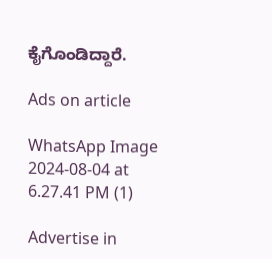ಕೈಗೊಂಡಿದ್ದಾರೆ.

Ads on article

WhatsApp Image 2024-08-04 at 6.27.41 PM (1)

Advertise in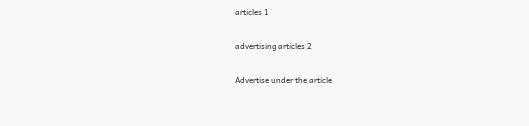articles 1

advertising articles 2

Advertise under the article